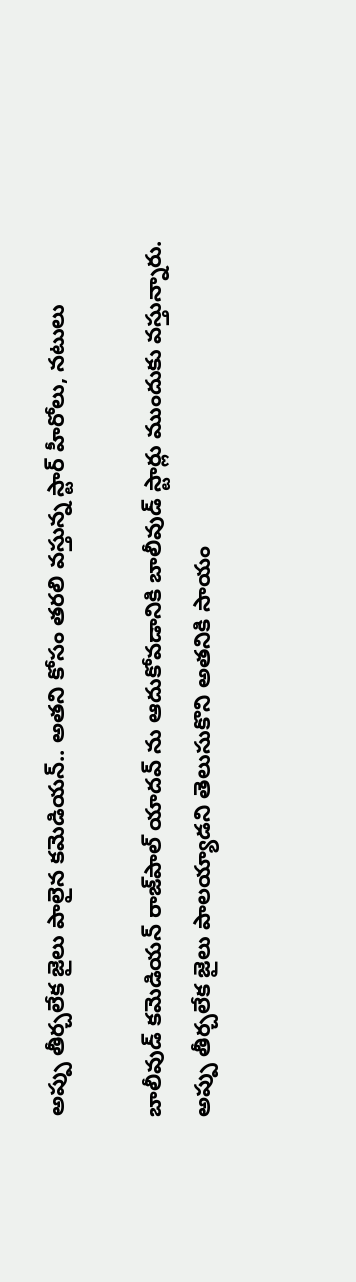అప్పు తీర్చలేక జైలు పాలైన కమెడియన్.. అతని కోసం తరలి వస్తున్న స్టార్ హీరోలు, నటులు

బాలీవుడ్ కమెడియన్ రాజ్‌పాల్ యాదవ్ ను ఆదుకోవడానికి బాలీవుడ్ స్టార్లు ముందుకు వస్తున్నారు. అప్పు తీర్చలేక జైలు పాలయ్యాడని తెలుసుకొని అతనికి సాయం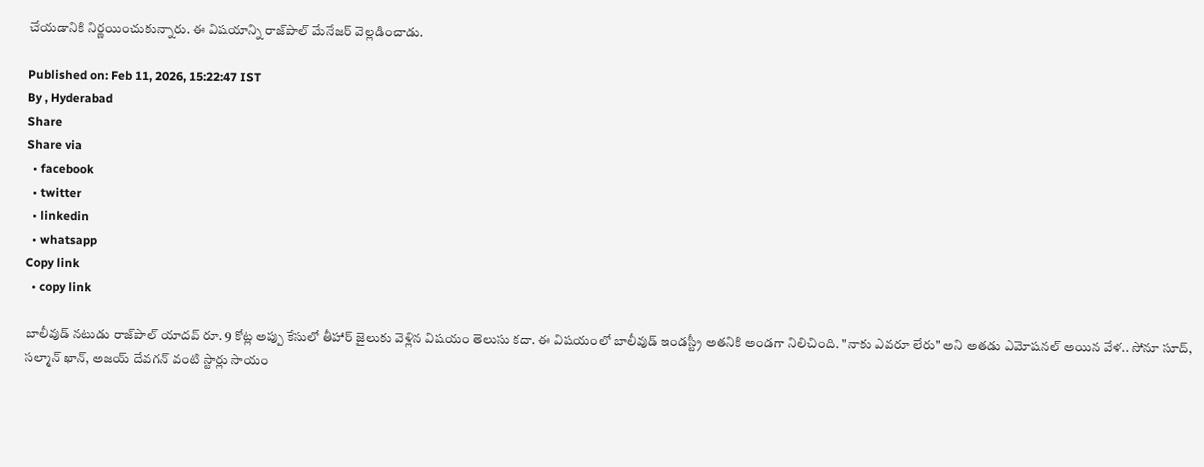చేయడానికి నిర్ణయించుకున్నారు. ఈ విషయాన్ని రాజ్‌పాల్ మేనేజర్ వెల్లడించాడు.

Published on: Feb 11, 2026, 15:22:47 IST
By , Hyderabad
Share
Share via
  • facebook
  • twitter
  • linkedin
  • whatsapp
Copy link
  • copy link

బాలీవుడ్ నటుడు రాజ్‌పాల్ యాదవ్‌ రూ. 9 కోట్ల అప్పు కేసులో తీహార్ జైలుకు వెళ్లిన విషయం తెలుసు కదా. ఈ విషయంలో బాలీవుడ్ ఇండస్ట్రీ అతనికి అండగా నిలిచింది. "నాకు ఎవరూ లేరు" అని అతడు ఎమోషనల్ అయిన వేళ.. సోనూ సూద్, సల్మాన్ ఖాన్, అజయ్ దేవగన్ వంటి స్టార్లు సాయం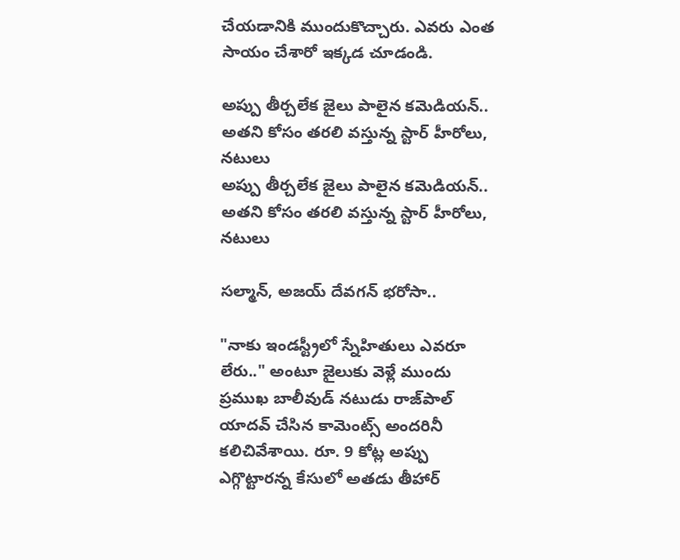చేయడానికి ముందుకొచ్చారు. ఎవరు ఎంత సాయం చేశారో ఇక్కడ చూడండి.

అప్పు తీర్చలేక జైలు పాలైన కమెడియన్.. అతని కోసం తరలి వస్తున్న స్టార్ హీరోలు, నటులు
అప్పు తీర్చలేక జైలు పాలైన కమెడియన్.. అతని కోసం తరలి వస్తున్న స్టార్ హీరోలు, నటులు

సల్మాన్, అజయ్ దేవగన్ భరోసా..

"నాకు ఇండస్ట్రీలో స్నేహితులు ఎవరూ లేరు.." అంటూ జైలుకు వెళ్లే ముందు ప్రముఖ బాలీవుడ్ నటుడు రాజ్‌పాల్ యాదవ్ చేసిన కామెంట్స్ అందరినీ కలిచివేశాయి. రూ. 9 కోట్ల అప్పు ఎగ్గొట్టారన్న కేసులో అతడు తీహార్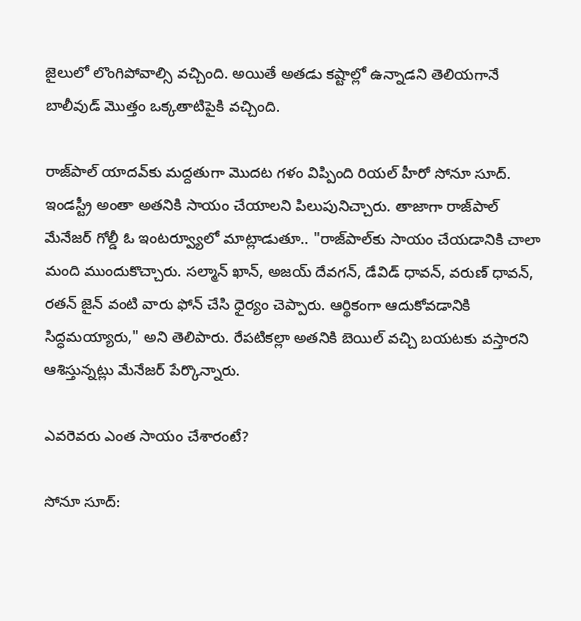జైలులో లొంగిపోవాల్సి వచ్చింది. అయితే అతడు కష్టాల్లో ఉన్నాడని తెలియగానే బాలీవుడ్ మొత్తం ఒక్కతాటిపైకి వచ్చింది.

రాజ్‌పాల్ యాదవ్‌కు మద్దతుగా మొదట గళం విప్పింది రియల్ హీరో సోనూ సూద్. ఇండస్ట్రీ అంతా అతనికి సాయం చేయాలని పిలుపునిచ్చారు. తాజాగా రాజ్‌పాల్ మేనేజర్ గోల్డీ ఓ ఇంటర్వ్యూలో మాట్లాడుతూ.. "రాజ్‌పాల్‌కు సాయం చేయడానికి చాలా మంది ముందుకొచ్చారు. సల్మాన్ ఖాన్, అజయ్ దేవగన్, డేవిడ్ ధావన్, వరుణ్ ధావన్, రతన్ జైన్ వంటి వారు ఫోన్ చేసి ధైర్యం చెప్పారు. ఆర్థికంగా ఆదుకోవడానికి సిద్ధమయ్యారు," అని తెలిపారు. రేపటికల్లా అతనికి బెయిల్ వచ్చి బయటకు వస్తారని ఆశిస్తున్నట్లు మేనేజర్ పేర్కొన్నారు.

ఎవరెవరు ఎంత సాయం చేశారంటే?

సోనూ సూద్: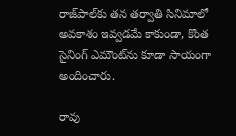రాజ్‌పాల్‌కు తన తర్వాతి సినిమాలో అవకాశం ఇవ్వడమే కాకుండా, కొంత సైనింగ్ ఎమౌంట్‌ను కూడా సాయంగా అందించారు.

రావు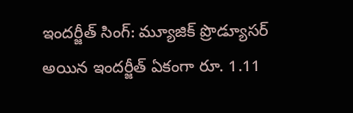ఇందర్జీత్ సింగ్: మ్యూజిక్ ప్రొడ్యూసర్ అయిన ఇందర్జీత్ ఏకంగా రూ. 1.11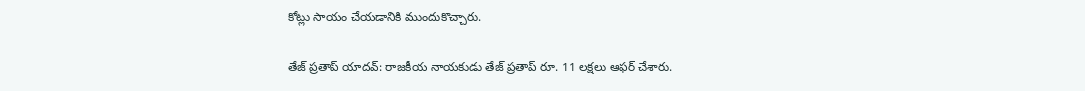కోట్లు సాయం చేయడానికి ముందుకొచ్చారు.

తేజ్ ప్రతాప్ యాదవ్: రాజకీయ నాయకుడు తేజ్ ప్రతాప్ రూ. 11 లక్షలు ఆఫర్ చేశారు.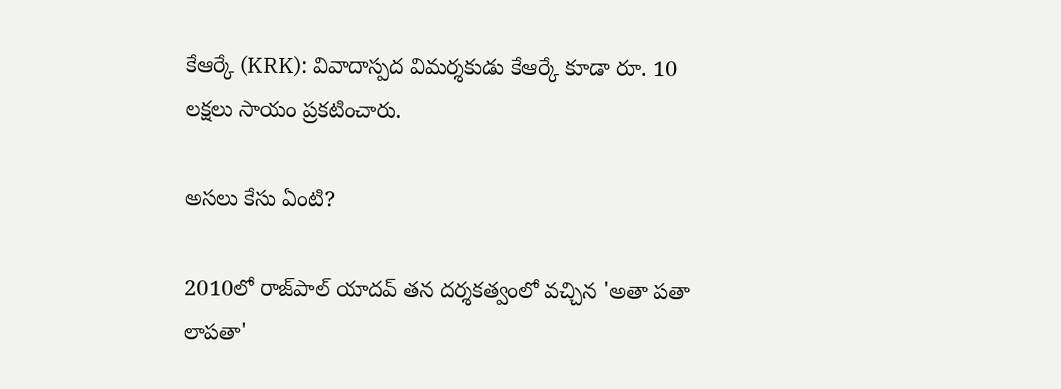కేఆర్కే (KRK): వివాదాస్పద విమర్శకుడు కేఆర్కే కూడా రూ. 10 లక్షలు సాయం ప్రకటించారు.

అసలు కేసు ఏంటి?

2010లో రాజ్‌పాల్ యాదవ్ తన దర్శకత్వంలో వచ్చిన 'అతా పతా లాపతా'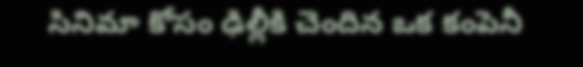సినిమా కోసం ఢిల్లీకి చెందిన ఒక కంపెనీ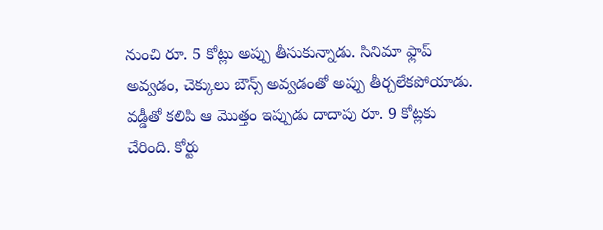నుంచి రూ. 5 కోట్లు అప్పు తీసుకున్నాడు. సినిమా ఫ్లాప్ అవ్వడం, చెక్కులు బౌన్స్ అవ్వడంతో అప్పు తీర్చలేకపోయాడు. వడ్డీతో కలిపి ఆ మొత్తం ఇప్పుడు దాదాపు రూ. 9 కోట్లకు చేరింది. కోర్టు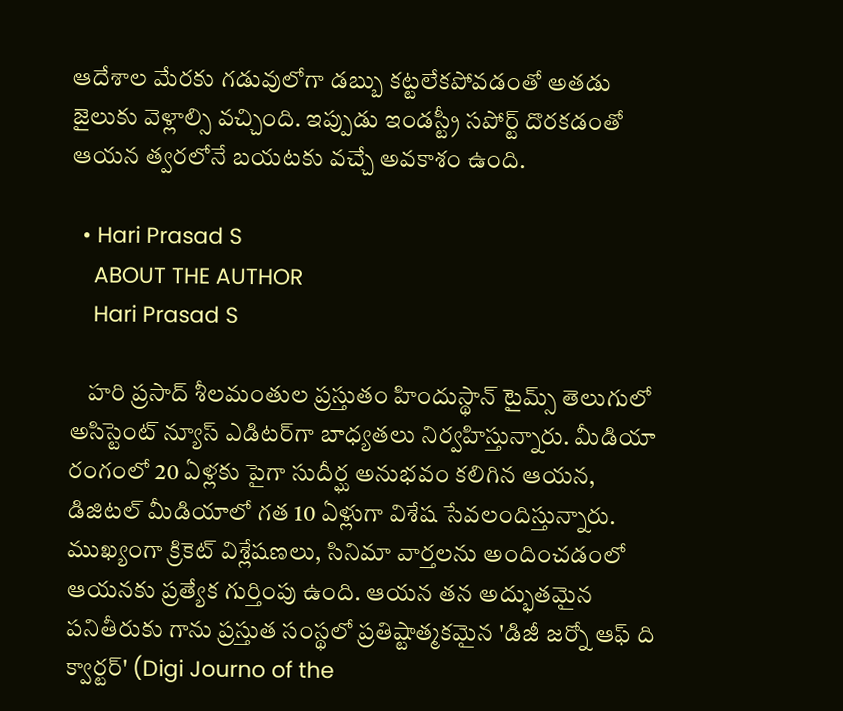ఆదేశాల మేరకు గడువులోగా డబ్బు కట్టలేకపోవడంతో అతడు జైలుకు వెళ్లాల్సి వచ్చింది. ఇప్పుడు ఇండస్ట్రీ సపోర్ట్ దొరకడంతో ఆయన త్వరలోనే బయటకు వచ్చే అవకాశం ఉంది.

  • Hari Prasad S
    ABOUT THE AUTHOR
    Hari Prasad S

    హరి ప్రసాద్ శీలమంతుల ప్రస్తుతం హిందుస్థాన్ టైమ్స్ తెలుగులో అసిస్టెంట్ న్యూస్ ఎడిటర్‌గా బాధ్యతలు నిర్వహిస్తున్నారు. మీడియా రంగంలో 20 ఏళ్లకు పైగా సుదీర్ఘ అనుభవం కలిగిన ఆయన, డిజిటల్ మీడియాలో గత 10 ఏళ్లుగా విశేష సేవలందిస్తున్నారు. ముఖ్యంగా క్రికెట్ విశ్లేషణలు, సినిమా వార్తలను అందించడంలో ఆయనకు ప్రత్యేక గుర్తింపు ఉంది. ఆయన తన అద్భుతమైన పనితీరుకు గాను ప్రస్తుత సంస్థలో ప్రతిష్టాత్మకమైన 'డిజీ జర్నో ఆఫ్ ది క్వార్టర్' (Digi Journo of the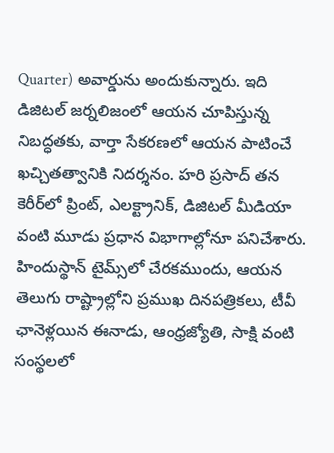Quarter) అవార్డును అందుకున్నారు. ఇది డిజిటల్ జర్నలిజంలో ఆయన చూపిస్తున్న నిబద్ధతకు, వార్తా సేకరణలో ఆయన పాటించే ఖచ్చితత్వానికి నిదర్శనం. హరి ప్రసాద్ తన కెరీర్‌లో ప్రింట్, ఎలక్ట్రానిక్, డిజిటల్ మీడియా వంటి మూడు ప్రధాన విభాగాల్లోనూ పనిచేశారు. హిందుస్థాన్ టైమ్స్‌లో చేరకముందు, ఆయన తెలుగు రాష్ట్రాల్లోని ప్రముఖ దినపత్రికలు, టీవీ ఛానెళ్లయిన ఈనాడు, ఆంధ్రజ్యోతి, సాక్షి వంటి సంస్థలలో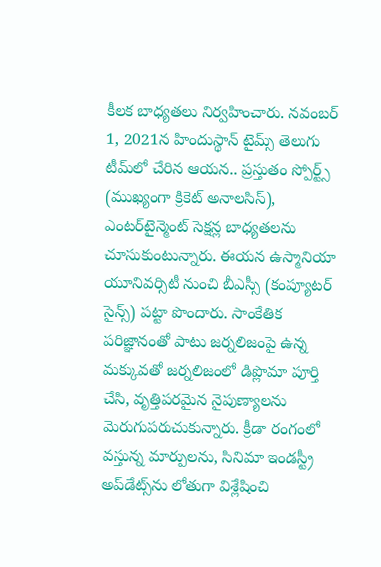కీలక బాధ్యతలు నిర్వహించారు. నవంబర్ 1, 2021న హిందుస్థాన్ టైమ్స్ తెలుగు టీమ్‌లో చేరిన ఆయన.. ప్రస్తుతం స్పోర్ట్స్ (ముఖ్యంగా క్రికెట్ అనాలసిస్), ఎంటర్‌టైన్మెంట్ సెక్షన్ల బాధ్యతలను చూసుకుంటున్నారు. ఈయన ఉస్మానియా యూనివర్సిటీ నుంచి బీఎస్సీ (కంప్యూటర్ సైన్స్) పట్టా పొందారు. సాంకేతిక పరిజ్ఞానంతో పాటు జర్నలిజంపై ఉన్న మక్కువతో జర్నలిజంలో డిప్లొమా పూర్తి చేసి, వృత్తిపరమైన నైపుణ్యాలను మెరుగుపరుచుకున్నారు. క్రీడా రంగంలో వస్తున్న మార్పులను, సినిమా ఇండస్ట్రీ అప్‌డేట్స్‌ను లోతుగా విశ్లేషించి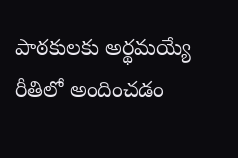పాఠకులకు అర్థమయ్యే రీతిలో అందించడం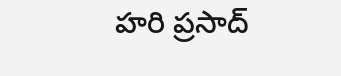హరి ప్రసాద్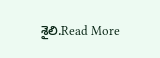శైలి.Read More